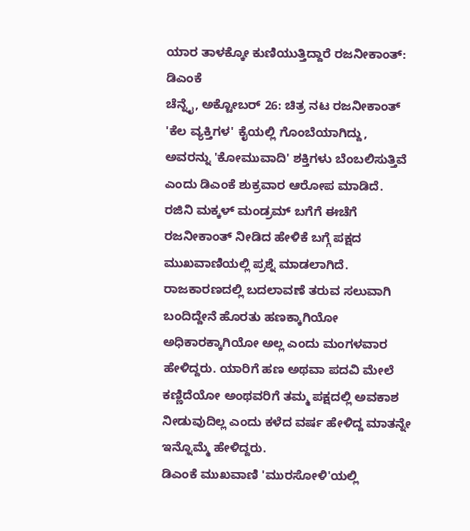ಯಾರ ತಾಳಕ್ಕೋ ಕುಣಿಯುತ್ತಿದ್ದಾರೆ ರಜನೀಕಾಂತ್: ಡಿಎಂಕೆ
ಚೆನ್ನೈ, ಅಕ್ಟೋಬರ್ 26: ಚಿತ್ರ ನಟ ರಜನೀಕಾಂತ್ 'ಕೆಲ ವ್ಯಕ್ತಿಗಳ' ಕೈಯಲ್ಲಿ ಗೊಂಬೆಯಾಗಿದ್ದು, ಅವರನ್ನು 'ಕೋಮುವಾದಿ' ಶಕ್ತಿಗಳು ಬೆಂಬಲಿಸುತ್ತಿವೆ ಎಂದು ಡಿಎಂಕೆ ಶುಕ್ರವಾರ ಆರೋಪ ಮಾಡಿದೆ. ರಜಿನಿ ಮಕ್ಕಳ್ ಮಂಡ್ರಮ್ ಬಗೆಗೆ ಈಚೆಗೆ ರಜನೀಕಾಂತ್ ನೀಡಿದ ಹೇಳಿಕೆ ಬಗ್ಗೆ ಪಕ್ಷದ ಮುಖವಾಣಿಯಲ್ಲಿ ಪ್ರಶ್ನೆ ಮಾಡಲಾಗಿದೆ.
ರಾಜಕಾರಣದಲ್ಲಿ ಬದಲಾವಣೆ ತರುವ ಸಲುವಾಗಿ ಬಂದಿದ್ದೇನೆ ಹೊರತು ಹಣಕ್ಕಾಗಿಯೋ ಅಧಿಕಾರಕ್ಕಾಗಿಯೋ ಅಲ್ಲ ಎಂದು ಮಂಗಳವಾರ ಹೇಳಿದ್ದರು. ಯಾರಿಗೆ ಹಣ ಅಥವಾ ಪದವಿ ಮೇಲೆ ಕಣ್ಣಿದೆಯೋ ಅಂಥವರಿಗೆ ತಮ್ಮ ಪಕ್ಷದಲ್ಲಿ ಅವಕಾಶ ನೀಡುವುದಿಲ್ಲ ಎಂದು ಕಳೆದ ವರ್ಷ ಹೇಳಿದ್ದ ಮಾತನ್ನೇ ಇನ್ನೊಮ್ಮೆ ಹೇಳಿದ್ದರು.
ಡಿಎಂಕೆ ಮುಖವಾಣಿ 'ಮುರಸೋಳಿ'ಯಲ್ಲಿ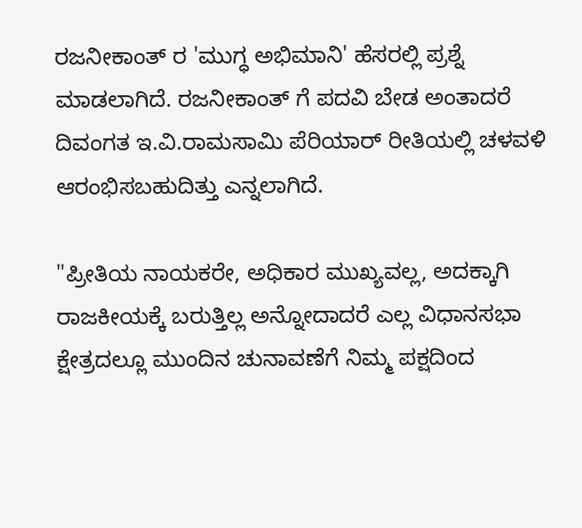ರಜನೀಕಾಂತ್ ರ 'ಮುಗ್ಧ ಅಭಿಮಾನಿ' ಹೆಸರಲ್ಲಿ ಪ್ರಶ್ನೆ ಮಾಡಲಾಗಿದೆ. ರಜನೀಕಾಂತ್ ಗೆ ಪದವಿ ಬೇಡ ಅಂತಾದರೆ ದಿವಂಗತ ಇ.ವಿ.ರಾಮಸಾಮಿ ಪೆರಿಯಾರ್ ರೀತಿಯಲ್ಲಿ ಚಳವಳಿ ಆರಂಭಿಸಬಹುದಿತ್ತು ಎನ್ನಲಾಗಿದೆ.

"ಪ್ರೀತಿಯ ನಾಯಕರೇ, ಅಧಿಕಾರ ಮುಖ್ಯವಲ್ಲ, ಅದಕ್ಕಾಗಿ ರಾಜಕೀಯಕ್ಕೆ ಬರುತ್ತಿಲ್ಲ ಅನ್ನೋದಾದರೆ ಎಲ್ಲ ವಿಧಾನಸಭಾ ಕ್ಷೇತ್ರದಲ್ಲೂ ಮುಂದಿನ ಚುನಾವಣೆಗೆ ನಿಮ್ಮ ಪಕ್ಷದಿಂದ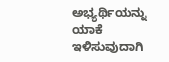ಅಭ್ಯರ್ಥಿಯನ್ನು ಯಾಕೆ ಇಳಿಸುವುದಾಗಿ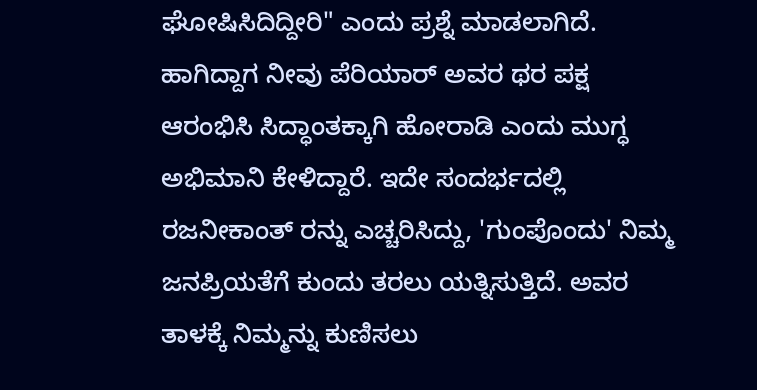ಘೋಷಿಸಿದಿದ್ದೀರಿ" ಎಂದು ಪ್ರಶ್ನೆ ಮಾಡಲಾಗಿದೆ.
ಹಾಗಿದ್ದಾಗ ನೀವು ಪೆರಿಯಾರ್ ಅವರ ಥರ ಪಕ್ಷ ಆರಂಭಿಸಿ ಸಿದ್ಧಾಂತಕ್ಕಾಗಿ ಹೋರಾಡಿ ಎಂದು ಮುಗ್ಧ ಅಭಿಮಾನಿ ಕೇಳಿದ್ದಾರೆ. ಇದೇ ಸಂದರ್ಭದಲ್ಲಿ ರಜನೀಕಾಂತ್ ರನ್ನು ಎಚ್ಚರಿಸಿದ್ದು, 'ಗುಂಪೊಂದು' ನಿಮ್ಮ ಜನಪ್ರಿಯತೆಗೆ ಕುಂದು ತರಲು ಯತ್ನಿಸುತ್ತಿದೆ. ಅವರ ತಾಳಕ್ಕೆ ನಿಮ್ಮನ್ನು ಕುಣಿಸಲು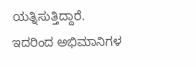ಯತ್ನಿಸುತ್ತಿದ್ದಾರೆ. ಇದರಿಂದ ಅಭಿಮಾನಿಗಳ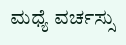ಮಧ್ಯೆ ವರ್ಚಸ್ಸು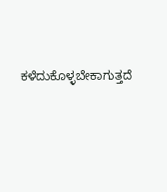ಕಳೆದುಕೊಳ್ಳಬೇಕಾಗುತ್ತದೆ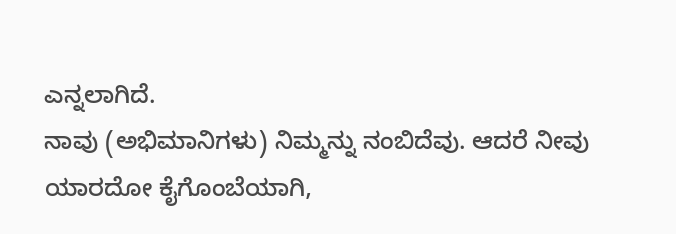ಎನ್ನಲಾಗಿದೆ.
ನಾವು (ಅಭಿಮಾನಿಗಳು) ನಿಮ್ಮನ್ನು ನಂಬಿದೆವು. ಆದರೆ ನೀವು ಯಾರದೋ ಕೈಗೊಂಬೆಯಾಗಿ,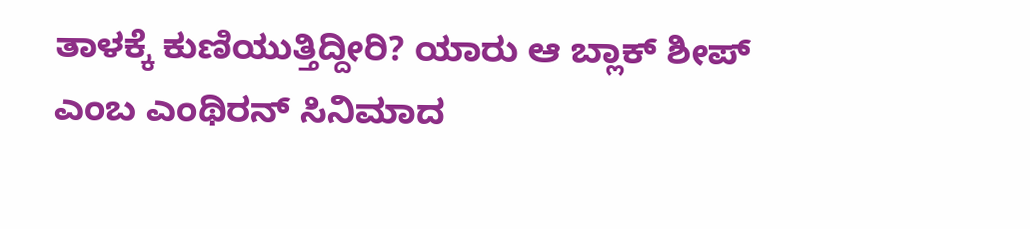ತಾಳಕ್ಕೆ ಕುಣಿಯುತ್ತಿದ್ದೀರಿ? ಯಾರು ಆ ಬ್ಲಾಕ್ ಶೀಪ್ ಎಂಬ ಎಂಥಿರನ್ ಸಿನಿಮಾದ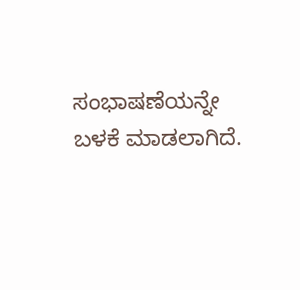ಸಂಭಾಷಣೆಯನ್ನೇ ಬಳಕೆ ಮಾಡಲಾಗಿದೆ.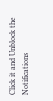Click it and Unblock the Notifications